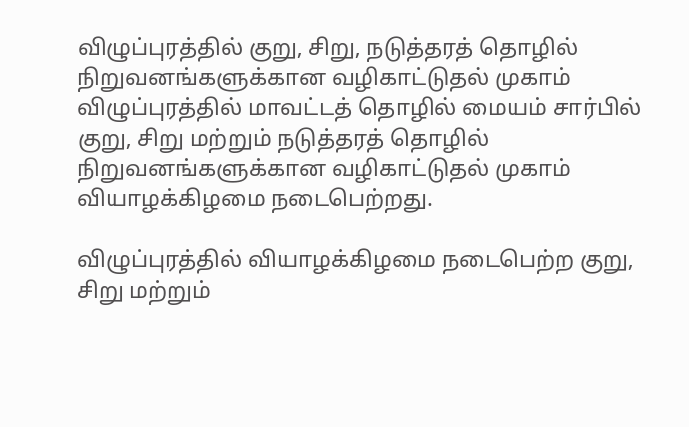விழுப்புரத்தில் குறு, சிறு, நடுத்தரத் தொழில் நிறுவனங்களுக்கான வழிகாட்டுதல் முகாம்
விழுப்புரத்தில் மாவட்டத் தொழில் மையம் சார்பில் குறு, சிறு மற்றும் நடுத்தரத் தொழில் நிறுவனங்களுக்கான வழிகாட்டுதல் முகாம் வியாழக்கிழமை நடைபெற்றது.

விழுப்புரத்தில் வியாழக்கிழமை நடைபெற்ற குறு, சிறு மற்றும்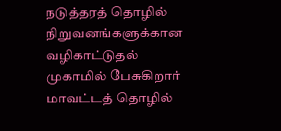நடுத்தரத் தொழில் நிறுவனங்களுக்கான வழிகாட்டுதல் முகாமில் பேசுகிறார் மாவட்டத் தொழில்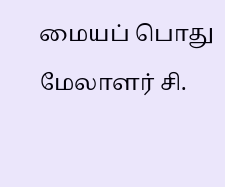மையப் பொது மேலாளர் சி.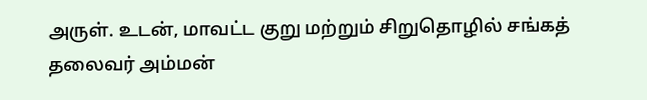அருள். உடன், மாவட்ட குறு மற்றும் சிறுதொழில் சங்கத் தலைவர் அம்மன்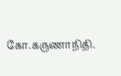கோ.கருணாநிதி.